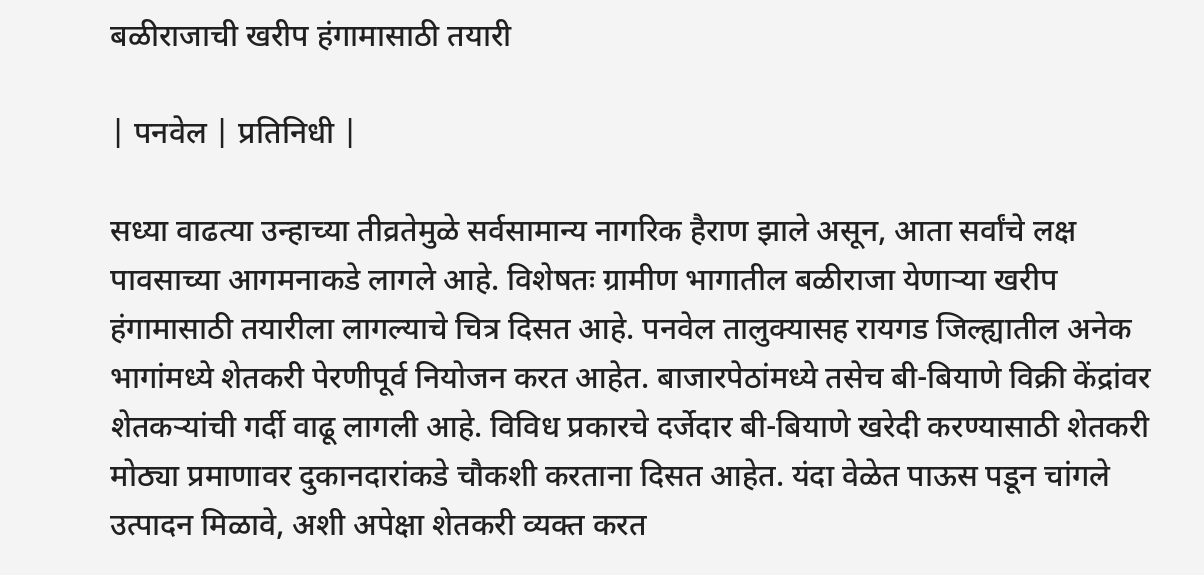बळीराजाची खरीप हंगामासाठी तयारी

| पनवेल | प्रतिनिधी |

सध्या वाढत्या उन्हाच्या तीव्रतेमुळे सर्वसामान्य नागरिक हैराण झाले असून, आता सर्वांचे लक्ष पावसाच्या आगमनाकडे लागले आहे. विशेषतः ग्रामीण भागातील बळीराजा येणाऱ्या खरीप हंगामासाठी तयारीला लागल्याचे चित्र दिसत आहे. पनवेल तालुक्यासह रायगड जिल्ह्यातील अनेक भागांमध्ये शेतकरी पेरणीपूर्व नियोजन करत आहेत. बाजारपेठांमध्ये तसेच बी-बियाणे विक्री केंद्रांवर शेतकऱ्यांची गर्दी वाढू लागली आहे. विविध प्रकारचे दर्जेदार बी-बियाणे खरेदी करण्यासाठी शेतकरी मोठ्या प्रमाणावर दुकानदारांकडे चौकशी करताना दिसत आहेत. यंदा वेळेत पाऊस पडून चांगले उत्पादन मिळावे, अशी अपेक्षा शेतकरी व्यक्त करत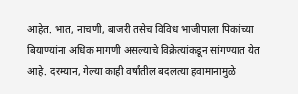आहेत. भात, नाचणी, बाजरी तसेच विविध भाजीपाला पिकांच्या बियाण्यांना अधिक मागणी असल्याचे विक्रेत्यांकडून सांगण्यात येत आहे. दरम्यान, गेल्या काही वर्षांतील बदलत्या हवामानामुळे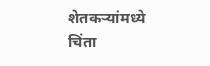शेतकऱ्यांमध्ये चिंता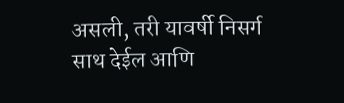असली, तरी यावर्षी निसर्ग साथ देईल आणि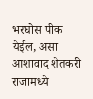भरघोस पीक येईल, असा आशावाद शेतकरी राजामध्ये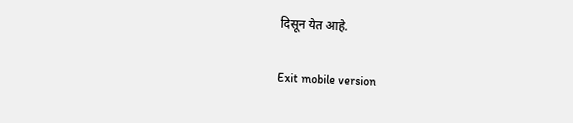दिसून येत आहे.

Exit mobile version